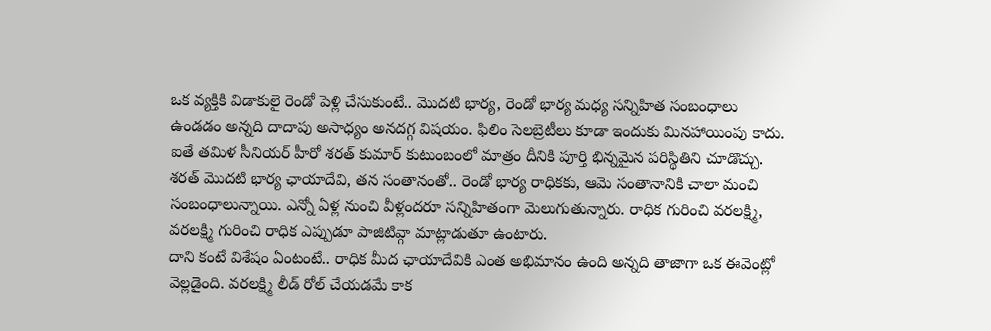ఒక వ్యక్తికి విడాకులై రెండో పెళ్లి చేసుకుంటే.. మొదటి భార్య, రెండో భార్య మధ్య సన్నిహిత సంబంధాలు ఉండడం అన్నది దాదాపు అసాధ్యం అనదగ్గ విషయం. ఫిలిం సెలబ్రెటీలు కూడా ఇందుకు మినహాయింపు కాదు. ఐతే తమిళ సీనియర్ హీరో శరత్ కుమార్ కుటుంబంలో మాత్రం దీనికి పూర్తి భిన్నమైన పరిస్థితిని చూడొచ్చు.
శరత్ మొదటి భార్య ఛాయాదేవి, తన సంతానంతో.. రెండో భార్య రాధికకు, ఆమె సంతానానికి చాలా మంచి సంబంధాలున్నాయి. ఎన్నో ఏళ్ల నుంచి వీళ్లందరూ సన్నిహితంగా మెలుగుతున్నారు. రాధిక గురించి వరలక్ష్మి, వరలక్ష్మి గురించి రాధిక ఎప్పుడూ పాజిటివ్గా మాట్లాడుతూ ఉంటారు.
దాని కంటే విశేషం ఏంటంటే.. రాధిక మీద ఛాయాదేవికి ఎంత అభిమానం ఉంది అన్నది తాజాగా ఒక ఈవెంట్లో వెల్లడైంది. వరలక్ష్మి లీడ్ రోల్ చేయడమే కాక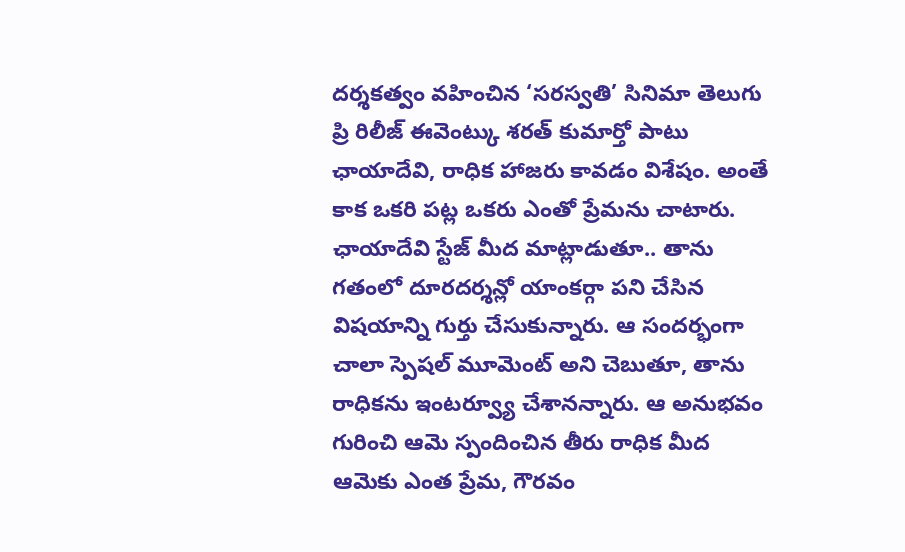దర్శకత్వం వహించిన ‘సరస్వతి’ సినిమా తెలుగు ప్రి రిలీజ్ ఈవెంట్కు శరత్ కుమార్తో పాటు ఛాయాదేవి, రాధిక హాజరు కావడం విశేషం. అంతే కాక ఒకరి పట్ల ఒకరు ఎంతో ప్రేమను చాటారు.
ఛాయాదేవి స్టేజ్ మీద మాట్లాడుతూ.. తాను గతంలో దూరదర్శన్లో యాంకర్గా పని చేసిన విషయాన్ని గుర్తు చేసుకున్నారు. ఆ సందర్భంగా చాలా స్పెషల్ మూమెంట్ అని చెబుతూ, తాను రాధికను ఇంటర్వ్యూ చేశానన్నారు. ఆ అనుభవం గురించి ఆమె స్పందించిన తీరు రాధిక మీద ఆమెకు ఎంత ప్రేమ, గౌరవం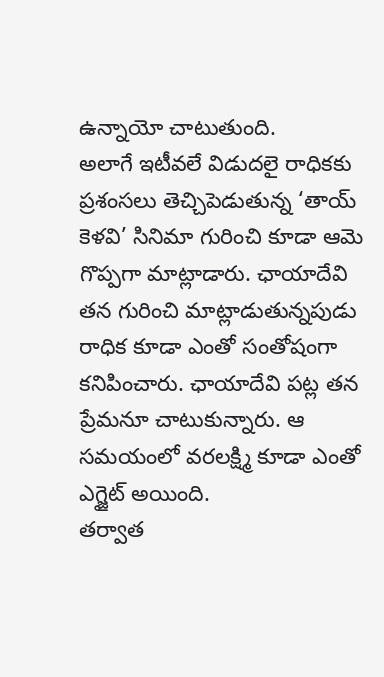ఉన్నాయో చాటుతుంది.
అలాగే ఇటీవలే విడుదలై రాధికకు ప్రశంసలు తెచ్చిపెడుతున్న ‘తాయ్ కెళవి’ సినిమా గురించి కూడా ఆమె గొప్పగా మాట్లాడారు. ఛాయాదేవి తన గురించి మాట్లాడుతున్నపుడు రాధిక కూడా ఎంతో సంతోషంగా కనిపించారు. ఛాయాదేవి పట్ల తన ప్రేమనూ చాటుకున్నారు. ఆ సమయంలో వరలక్ష్మి కూడా ఎంతో ఎగ్జైట్ అయింది.
తర్వాత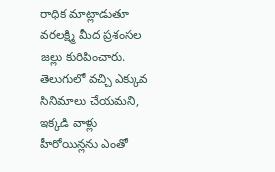రాధిక మాట్లాడుతూ వరలక్ష్మి మీద ప్రశంసల జల్లు కురిపించారు. తెలుగులో వచ్చి ఎక్కువ సినిమాలు చేయమని, ఇక్కడి వాళ్లు హీరోయిన్లను ఎంతో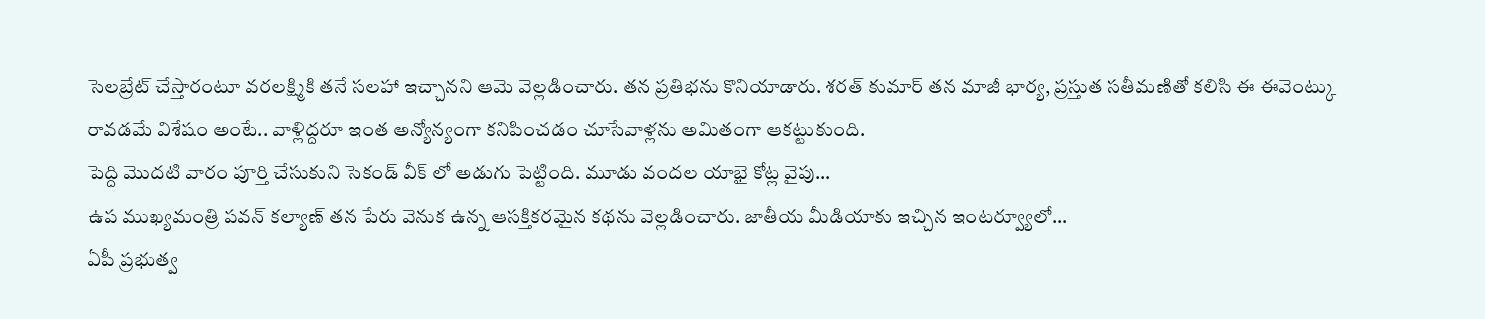సెలబ్రేట్ చేస్తారంటూ వరలక్ష్మికి తనే సలహా ఇచ్చానని ఆమె వెల్లడించారు. తన ప్రతిభను కొనియాడారు. శరత్ కుమార్ తన మాజీ భార్య, ప్రస్తుత సతీమణితో కలిసి ఈ ఈవెంట్కు రావడమే విశేషం అంటే.. వాళ్లిద్దరూ ఇంత అన్యోన్యంగా కనిపించడం చూసేవాళ్లను అమితంగా ఆకట్టుకుంది.
పెద్ది మొదటి వారం పూర్తి చేసుకుని సెకండ్ వీక్ లో అడుగు పెట్టింది. మూడు వందల యాభై కోట్ల వైపు…
ఉప ముఖ్యమంత్రి పవన్ కల్యాణ్ తన పేరు వెనుక ఉన్న ఆసక్తికరమైన కథను వెల్లడించారు. జాతీయ మీడియాకు ఇచ్చిన ఇంటర్వ్యూలో…
ఏపీ ప్రభుత్వ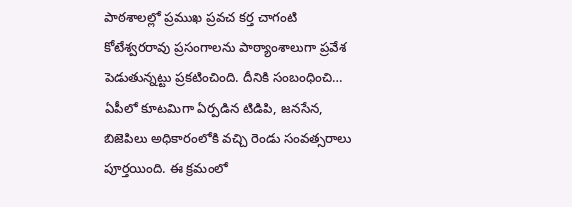పాఠశాలల్లో ప్రముఖ ప్రవచ కర్త చాగంటి కోటేశ్వరరావు ప్రసంగాలను పాఠ్యాంశాలుగా ప్రవేశ పెడుతున్నట్టు ప్రకటించింది. దీనికి సంబంధించి…
ఏపీలో కూటమిగా ఏర్పడిన టిడిపి, జనసేన, బిజెపిలు అధికారంలోకి వచ్చి రెండు సంవత్సరాలు పూర్తయింది. ఈ క్రమంలో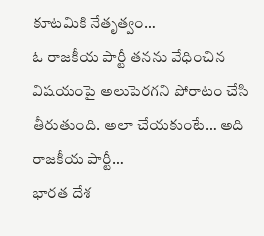కూటమికి నేతృత్వం…
ఓ రాజకీయ పార్టీ తనను వేధించిన విషయంపై అలుపెరగని పోరాటం చేసి తీరుతుంది. అలా చేయకుంటే… అది రాజకీయ పార్టీ…
భారత దేశ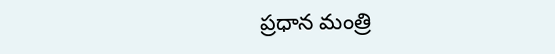ప్రధాన మంత్రి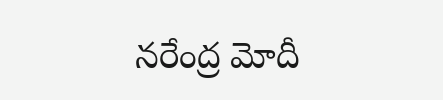నరేంద్ర మోదీ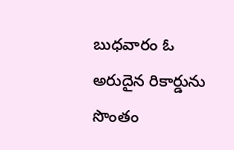బుధవారం ఓ అరుదైన రికార్డును సొంతం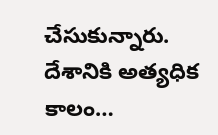చేసుకున్నారు. దేశానికి అత్యధిక కాలం…